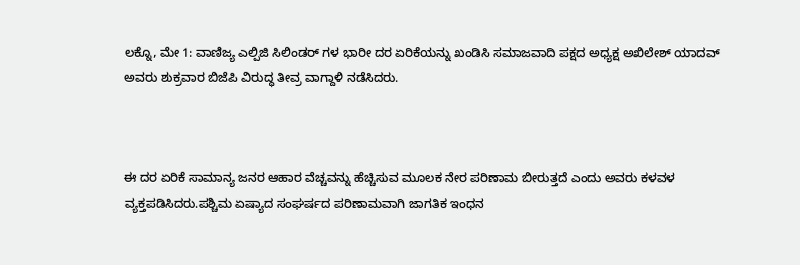ಲಕ್ನೊ, ಮೇ 1: ವಾಣಿಜ್ಯ ಎಲ್ಪಿಜಿ ಸಿಲಿಂಡರ್ ಗಳ ಭಾರೀ ದರ ಏರಿಕೆಯನ್ನು ಖಂಡಿಸಿ ಸಮಾಜವಾದಿ ಪಕ್ಷದ ಅಧ್ಯಕ್ಷ ಅಖಿಲೇಶ್ ಯಾದವ್ ಅವರು ಶುಕ್ರವಾರ ಬಿಜೆಪಿ ವಿರುದ್ಧ ತೀವ್ರ ವಾಗ್ದಾಳಿ ನಡೆಸಿದರು.



ಈ ದರ ಏರಿಕೆ ಸಾಮಾನ್ಯ ಜನರ ಆಹಾರ ವೆಚ್ಚವನ್ನು ಹೆಚ್ಚಿಸುವ ಮೂಲಕ ನೇರ ಪರಿಣಾಮ ಬೀರುತ್ತದೆ ಎಂದು ಅವರು ಕಳವಳ ವ್ಯಕ್ತಪಡಿಸಿದರು.ಪಶ್ಚಿಮ ಏಷ್ಯಾದ ಸಂಘರ್ಷದ ಪರಿಣಾಮವಾಗಿ ಜಾಗತಿಕ ಇಂಧನ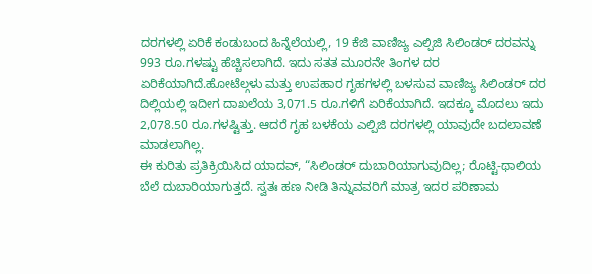ದರಗಳಲ್ಲಿ ಏರಿಕೆ ಕಂಡುಬಂದ ಹಿನ್ನೆಲೆಯಲ್ಲಿ, 19 ಕೆಜಿ ವಾಣಿಜ್ಯ ಎಲ್ಪಿಜಿ ಸಿಲಿಂಡರ್ ದರವನ್ನು 993 ರೂ.ಗಳಷ್ಟು ಹೆಚ್ಚಿಸಲಾಗಿದೆ. ಇದು ಸತತ ಮೂರನೇ ತಿಂಗಳ ದರ ಏರಿಕೆಯಾಗಿದೆ.ಹೋಟೆಲ್ಗಳು ಮತ್ತು ಉಪಹಾರ ಗೃಹಗಳಲ್ಲಿ ಬಳಸುವ ವಾಣಿಜ್ಯ ಸಿಲಿಂಡರ್ ದರ ದಿಲ್ಲಿಯಲ್ಲಿ ಇದೀಗ ದಾಖಲೆಯ 3,071.5 ರೂ.ಗಳಿಗೆ ಏರಿಕೆಯಾಗಿದೆ. ಇದಕ್ಕೂ ಮೊದಲು ಇದು 2,078.50 ರೂ.ಗಳಷ್ಟಿತ್ತು. ಆದರೆ ಗೃಹ ಬಳಕೆಯ ಎಲ್ಪಿಜಿ ದರಗಳಲ್ಲಿ ಯಾವುದೇ ಬದಲಾವಣೆ ಮಾಡಲಾಗಿಲ್ಲ.
ಈ ಕುರಿತು ಪ್ರತಿಕ್ರಿಯಿಸಿದ ಯಾದವ್, “ಸಿಲಿಂಡರ್ ದುಬಾರಿಯಾಗುವುದಿಲ್ಲ; ರೊಟ್ಟಿ-ಥಾಲಿಯ ಬೆಲೆ ದುಬಾರಿಯಾಗುತ್ತದೆ. ಸ್ವತಃ ಹಣ ನೀಡಿ ತಿನ್ನುವವರಿಗೆ ಮಾತ್ರ ಇದರ ಪರಿಣಾಮ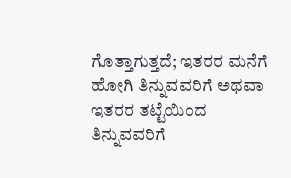ಗೊತ್ತಾಗುತ್ತದೆ; ಇತರರ ಮನೆಗೆ ಹೋಗಿ ತಿನ್ನುವವರಿಗೆ ಅಥವಾ ಇತರರ ತಟ್ಟೆಯಿಂದ ತಿನ್ನುವವರಿಗೆ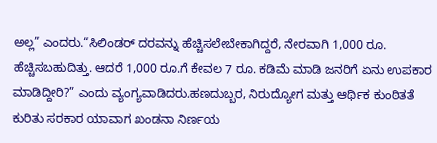ಅಲ್ಲ” ಎಂದರು.“ಸಿಲಿಂಡರ್ ದರವನ್ನು ಹೆಚ್ಚಿಸಲೇಬೇಕಾಗಿದ್ದರೆ, ನೇರವಾಗಿ 1,000 ರೂ. ಹೆಚ್ಚಿಸಬಹುದಿತ್ತು. ಆದರೆ 1,000 ರೂ.ಗೆ ಕೇವಲ 7 ರೂ. ಕಡಿಮೆ ಮಾಡಿ ಜನರಿಗೆ ಏನು ಉಪಕಾರ ಮಾಡಿದ್ದೀರಿ?” ಎಂದು ವ್ಯಂಗ್ಯವಾಡಿದರು.ಹಣದುಬ್ಬರ, ನಿರುದ್ಯೋಗ ಮತ್ತು ಆರ್ಥಿಕ ಕುಂಠಿತತೆ ಕುರಿತು ಸರಕಾರ ಯಾವಾಗ ಖಂಡನಾ ನಿರ್ಣಯ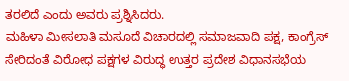ತರಲಿದೆ ಎಂದು ಅವರು ಪ್ರಶ್ನಿಸಿದರು.
ಮಹಿಳಾ ಮೀಸಲಾತಿ ಮಸೂದೆ ವಿಚಾರದಲ್ಲಿ ಸಮಾಜವಾದಿ ಪಕ್ಷ, ಕಾಂಗ್ರೆಸ್ ಸೇರಿದಂತೆ ವಿರೋಧ ಪಕ್ಷಗಳ ವಿರುದ್ಧ ಉತ್ತರ ಪ್ರದೇಶ ವಿಧಾನಸಭೆಯ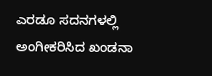ಎರಡೂ ಸದನಗಳಲ್ಲಿ ಅಂಗೀಕರಿಸಿದ ಖಂಡನಾ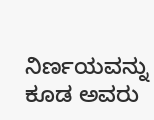ನಿರ್ಣಯವನ್ನು ಕೂಡ ಅವರು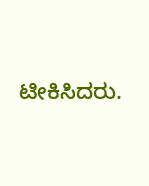ಟೀಕಿಸಿದರು.